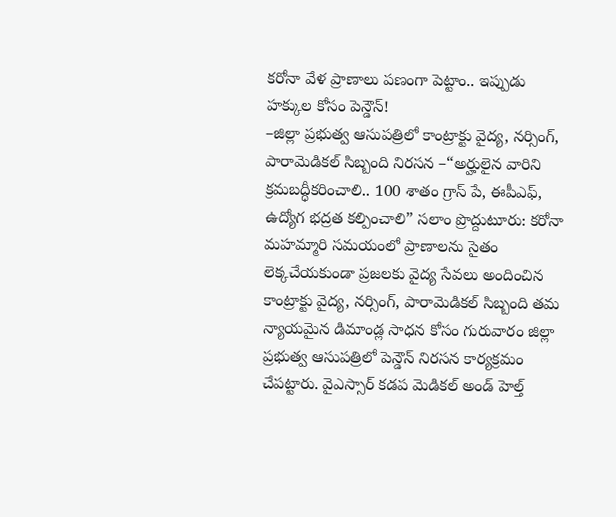కరోనా వేళ ప్రాణాలు పణంగా పెట్టాం.. ఇప్పుడు హక్కుల కోసం పెన్డౌన్!
–జిల్లా ప్రభుత్వ ఆసుపత్రిలో కాంట్రాక్టు వైద్య, నర్సింగ్, పారామెడికల్ సిబ్బంది నిరసన –“అర్హులైన వారిని క్రమబద్ధీకరించాలి.. 100 శాతం గ్రాస్ పే, ఈపీఎఫ్, ఉద్యోగ భద్రత కల్పించాలి” సలాం ప్రొద్దుటూరు: కరోనా మహమ్మారి సమయంలో ప్రాణాలను సైతం లెక్కచేయకుండా ప్రజలకు వైద్య సేవలు అందించిన కాంట్రాక్టు వైద్య, నర్సింగ్, పారామెడికల్ సిబ్బంది తమ న్యాయమైన డిమాండ్ల సాధన కోసం గురువారం జిల్లా ప్రభుత్వ ఆసుపత్రిలో పెన్డౌన్ నిరసన కార్యక్రమం చేపట్టారు. వైఎస్సార్ కడప మెడికల్ అండ్ హెల్త్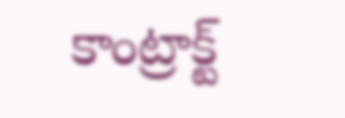కాంట్రాక్ట్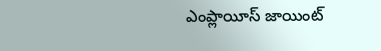ఎంప్లాయీస్ జాయింట్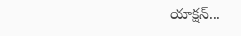యాక్షన్...